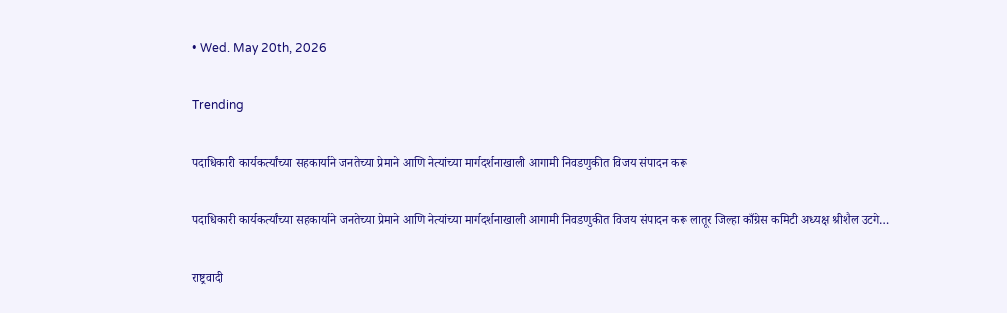• Wed. May 20th, 2026

Trending

पदाधिकारी कार्यकर्त्यांच्या सहकार्याने जनतेच्या प्रेमाने आणि नेत्यांच्या मार्गदर्शनाखाली आगामी निवडणुकीत विजय संपादन करू

पदाधिकारी कार्यकर्त्यांच्या सहकार्याने जनतेच्या प्रेमाने आणि नेत्यांच्या मार्गदर्शनाखाली आगामी निवडणुकीत विजय संपादन करू लातूर जिल्हा काँग्रेस कमिटी अध्यक्ष श्रीशैल उटगे…

राष्ट्रवादी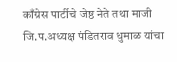काँग्रेस पार्टीचे जेष्ठ नेते तथा माजी जि.प.अध्यक्ष पंडितराव धुमाळ यांचा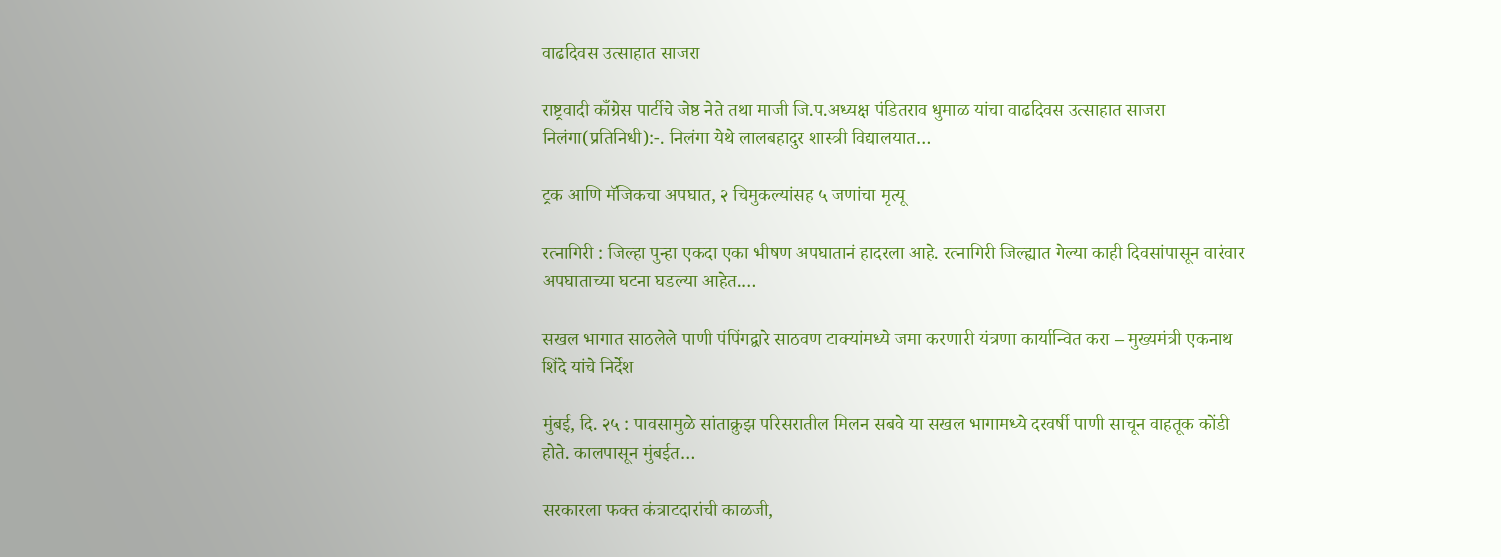वाढदिवस उत्साहात साजरा

राष्ट्रवादी काँग्रेस पार्टीचे जेष्ठ नेते तथा माजी जि.प.अध्यक्ष पंडितराव धुमाळ यांचा वाढदिवस उत्साहात साजरा निलंगा(प्रतिनिधी):-. निलंगा येथे लालबहादुर शास्त्री विद्यालयात…

ट्रक आणि मॅजिकचा अपघात, २ चिमुकल्यांसह ५ जणांचा मृत्यू

रत्नागिरी : जिल्हा पुन्हा एकदा एका भीषण अपघातानं हादरला आहे. रत्नागिरी जिल्ह्यात गेल्या काही दिवसांपासून वारंवार अपघाताच्या घटना घडल्या आहेत.…

सखल भागात साठलेले पाणी पंपिंगद्वारे साठवण टाक्यांमध्ये जमा करणारी यंत्रणा कार्यान्वित करा – मुख्यमंत्री एकनाथ शिंदे यांचे निर्देश

मुंबई, दि. २५ : पावसामुळे सांताक्रुझ परिसरातील मिलन सबवे या सखल भागामध्ये दरवर्षी पाणी साचून वाहतूक कोंडी होते. कालपासून मुंबईत…

सरकारला फक्त कंत्राटदारांची काळजी,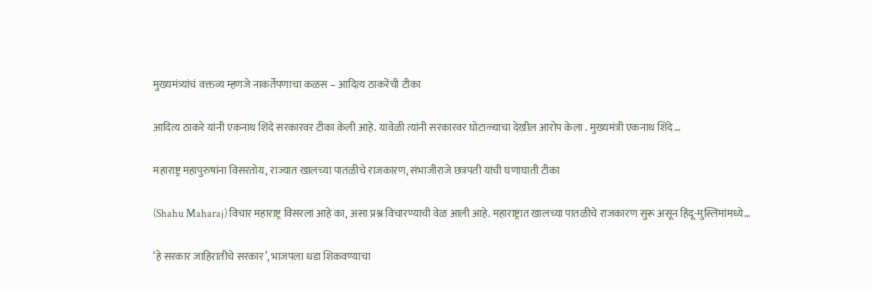मुख्यमंत्र्यांचं वक्तव्य म्हणजे नाकर्तेपणाचा कळस – आदित्य ठाकरेंची टीका

आदित्य ठाकरे यांनी एकनाथ शिंदे सरकारवर टीका केली आहे. यावेळी त्यांनी सरकारवर घोटाळ्याचा देखील आरोप केला . मुख्यमंत्री एकनाथ शिंदे…

महाराष्ट्र महापुरुषांना विसरतोय, राज्यात खालच्या पातळीचे राजकारण, संभाजीराजे छत्रपती यांची घणाघाती टीका

(Shahu Maharaj) विचार महाराष्ट्र विसरला आहे का, असा प्रश्न विचारण्याची वेळ आली आहे. महाराष्ट्रात खालच्या पातळीचे राजकारण सुरू असून हिंदू-मुस्लिमांमध्ये…

‘हे सरकार जाहिरातीचे सरकार’, भाजपला धडा शिकवण्याचा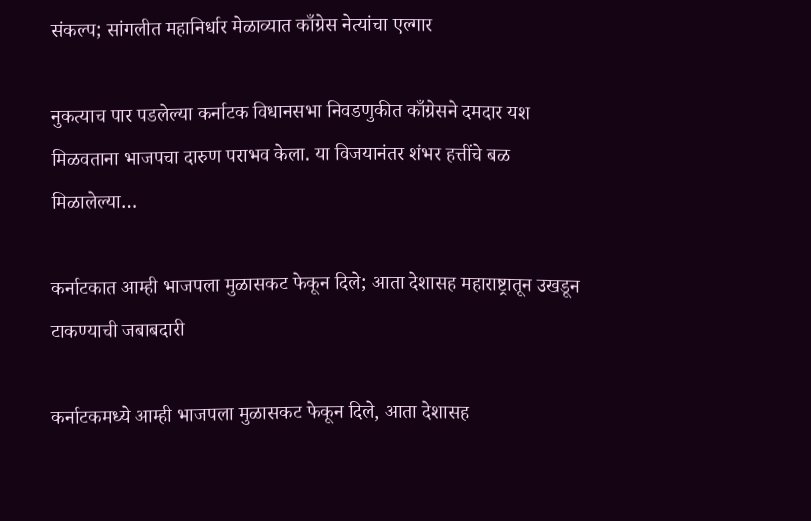संकल्प; सांगलीत महानिर्धार मेळाव्यात काँग्रेस नेत्यांचा एल्गार

नुकत्याच पार पडलेल्या कर्नाटक विधानसभा निवडणुकीत काँग्रेसने दमदार यश मिळवताना भाजपचा दारुण पराभव केला. या विजयानंतर शंभर हत्तींचे बळ मिळालेल्या…

कर्नाटकात आम्ही भाजपला मुळासकट फेकून दिले; आता देशासह महाराष्ट्रातून उखडून टाकण्याची जबाबदारी

कर्नाटकमध्ये आम्ही भाजपला मुळासकट फेकून दिले, आता देशासह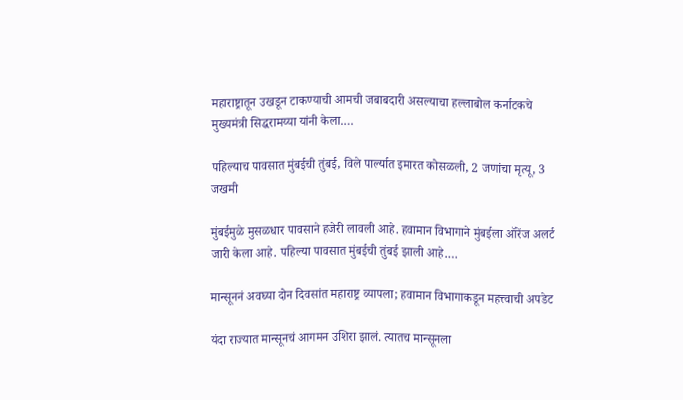महाराष्ट्रातून उखडून टाकण्याची आमची जबाबदारी असल्याचा हल्लाबोल कर्नाटकचे मुख्यमंत्री सिद्धरामय्या यांनी केला.…

पहिल्याच पावसात मुंबईची तुंबई, विले पार्ल्यात इमारत कोसळली, 2 जणांचा मृत्यू, 3 जखमी

मुंबईमुळे मुसळधार पावसाने हजेरी लावली आहे. हवामान विभागाने मुंबईला ऑरेंज अलर्ट जारी केला आहे. पहिल्या पावसात मुंबईची तुंबई झाली आहे.…

मान्सूननं अवघ्या दोन दिवसांत महाराष्ट्र व्यापला; हवामान विभागाकडून महत्त्वाची अपडेट

यंदा राज्यात मान्सूनचं आगमन उशिरा झालं. त्यातच मान्सूनला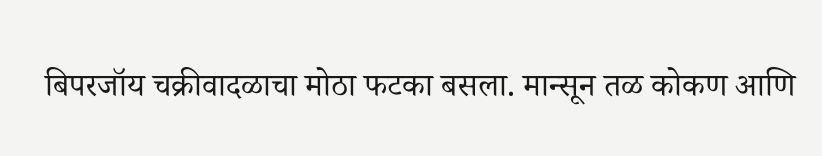बिपरजॉय चक्रीवादळाचा मोठा फटका बसला. मान्सून तळ कोकण आणि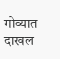गोव्यात दाखल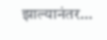झाल्यानंतर…